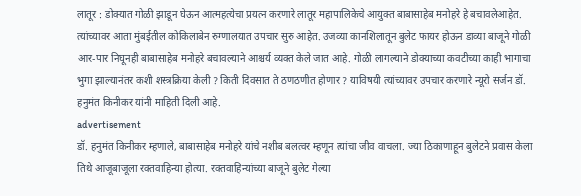लातूर : डोक्यात गोळी झाडून घेऊन आत्महत्येचा प्रयत्न करणारे लातूर महापालिकेचे आयुक्त बाबासाहेब मनोहरे हे बचावलेआहेत. त्यांच्यावर आता मुंबईतील कोकिलाबेन रुग्णालयात उपचार सुरु आहेत. उजव्या कानशिलातून बुलेट फायर होऊन डाव्या बाजूने गोळी आर-पार निघूनही बाबासाहेब मनोहरे बचावल्याने आश्चर्य व्यक्त केले जात आहे. गोळी लागल्याने डोक्याच्या कवटीच्या काही भागाचा भुगा झाल्यानंतर कशी शस्त्रक्रिया केली ? किती दिवसात ते ठणठणीत होणार ? याविषयी त्यांच्यावर उपचार करणारे न्यूरो सर्जन डॉ. हनुमंत किनीकर यांनी माहिती दिली आहे.
advertisement
डॉ. हनुमंत किनीकर म्हणाले, बाबासाहेब मनोहरे यांचे नशीब बलत्वर म्हणून त्यांचा जीव वाचला. ज्या ठिकाणाहून बुलेटने प्रवास केला तिथे आजूबाजूला रक्तवाहिन्या होत्या. रक्तवाहिन्यांच्या बाजूने बुलेट गेल्या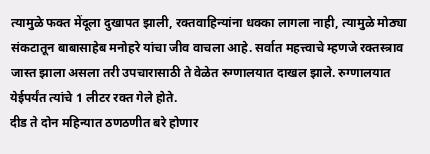त्यामुळे फक्त मेंदूला दुखापत झाली, रक्तवाहिन्यांना धक्का लागला नाही, त्यामुळे मोठ्या संकटातून बाबासाहेब मनोहरे यांचा जीव वाचला आहे. सर्वात महत्त्वाचे म्हणजे रक्तस्त्राव जास्त झाला असला तरी उपचारासाठी ते वेळेत रुग्णालयात दाखल झाले. रुग्णालयात येईपर्यंत त्यांचे 1 लीटर रक्त गेले होते.
दीड ते दोन महिन्यात ठणठणीत बरे होणार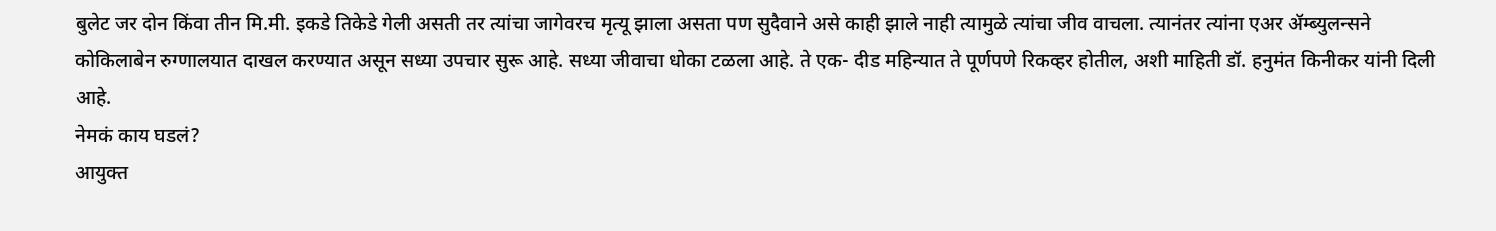बुलेट जर दोन किंवा तीन मि.मी. इकडे तिकेडे गेली असती तर त्यांचा जागेवरच मृत्यू झाला असता पण सुदैवाने असे काही झाले नाही त्यामुळे त्यांचा जीव वाचला. त्यानंतर त्यांना एअर ॲम्ब्युलन्सने कोकिलाबेन रुग्णालयात दाखल करण्यात असून सध्या उपचार सुरू आहे. सध्या जीवाचा धोका टळला आहे. ते एक- दीड महिन्यात ते पूर्णपणे रिकव्हर होतील, अशी माहिती डॉ. हनुमंत किनीकर यांनी दिली आहे.
नेमकं काय घडलं?
आयुक्त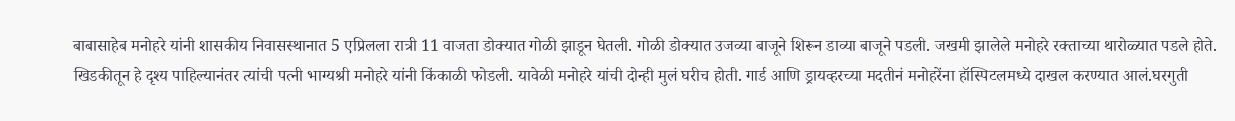बाबासाहेब मनोहरे यांनी शासकीय निवासस्थानात 5 एप्रिलला रात्री 11 वाजता डोक्यात गोळी झाडून घेतली. गोळी डोक्यात उजव्या बाजूने शिरून डाव्या बाजूने पडली. जखमी झालेले मनोहरे रक्ताच्या थारोळ्यात पडले होते. खिडकीतून हे दृश्य पाहिल्यानंतर त्यांची पत्नी भाग्यश्री मनोहरे यांनी किंकाळी फोडली. यावेळी मनोहरे यांची दोन्ही मुलं घरीच होती. गार्ड आणि ड्रायव्हरच्या मदतीनं मनोहरेंना हॉस्पिटलमध्ये दाखल करण्यात आलं.घरगुती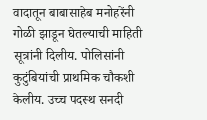वादातून बाबासाहेब मनोहरेंनी गोळी झाडून घेतल्याची माहिती सूत्रांनी दिलीय. पोलिसांनी कुटुंबियांची प्राथमिक चौकशी केलीय. उच्च पदस्थ सनदी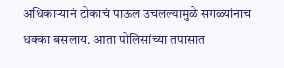अधिकाऱ्यानं टोकाचं पाऊल उचलल्यामुळे सगळ्यांनाच धक्का बसलाय. आता पोलिसांच्या तपासात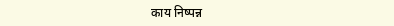काय निष्पन्न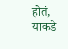होतं, याकडे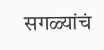सगळ्यांचं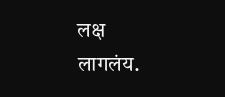लक्ष लागलंय.